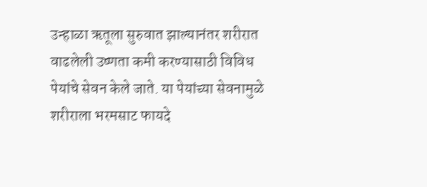उन्हाळा ऋतूला सुरुवात झाल्यानंतर शरीरात वाढलेली उष्णता कमी करण्यासाठी विविध पेयांचे सेवन केले जाते. या पेयांच्या सेवनामुळे शरीराला भरमसाट फायदे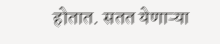होतात. सतत येणाऱ्या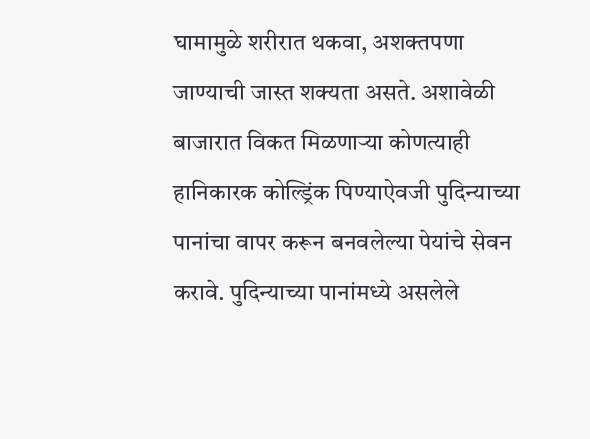घामामुळे शरीरात थकवा, अशक्तपणा जाण्याची जास्त शक्यता असते. अशावेळी बाजारात विकत मिळणाऱ्या कोणत्याही हानिकारक कोल्ड्रिंक पिण्याऐवजी पुदिन्याच्या पानांचा वापर करून बनवलेल्या पेयांचे सेवन करावे. पुदिन्याच्या पानांमध्ये असलेले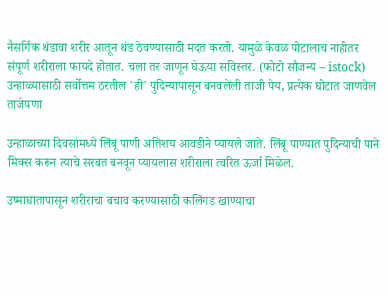नैसर्गिक थंडावा शरीर आतून थंड ठेवण्यासाठी मदत करतो. यामुळे केवळ पोटालाच नाहीतर संपूर्ण शरीराला फायदे होतात. चला तर जाणून घेऊया सविस्तर. (फोटो सौजन्य – istock)
उन्हाळ्यासाठी सर्वोत्तम ठरतील 'ही' पुदिन्यापासून बनवलेली ताजी पेय, प्रत्येक घोटात जाणवेल ताजेपणा

उन्हाळाच्या दिवसांमध्ये लिंबू पाणी अतिशय आवडीने प्यायले जाते. लिंबू पाण्यात पुदिन्याची पाने मिक्स करून त्याचे सरबत बनवून प्यायलास शरीराला त्वरित ऊर्जा मिळेल.

उष्माघातापासून शरीराचा बचाव करण्यासाठी कलिंगड खाण्याचा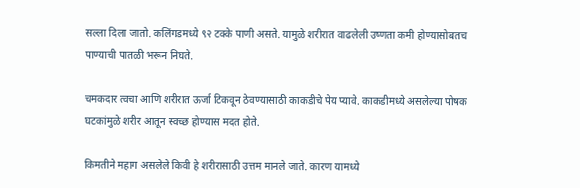सल्ला दिला जातो. कलिंगडमध्ये ९२ टक्के पाणी असते. यामुळे शरीरात वाढलेली उष्णता कमी होण्यासोबतच पाण्याची पातळी भरून निघते.

चमकदार त्वचा आणि शरीरात ऊर्जा टिकवून ठेवण्यासाठी काकडीचे पेय प्यावे. काकडीमध्ये असलेल्या पोषक घटकांमुळे शरीर आतून स्वच्छ होण्यास मदत होते.

किमतीने महाग असलेले किवी हे शरीरासाठी उत्तम मानले जाते. कारण यामध्ये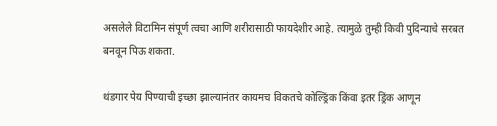असलेले विटामिन संपूर्ण त्वचा आणि शरीरासाठी फायदेशीर आहे. त्यामुळे तुम्ही किवी पुदिन्याचे सरबत बनवून पिऊ शकता.

थंडगार पेय पिण्याची इच्छा झाल्यानंतर कायमच विकतचे कोल्ड्रिंक किंवा इतर ड्रिंक आणून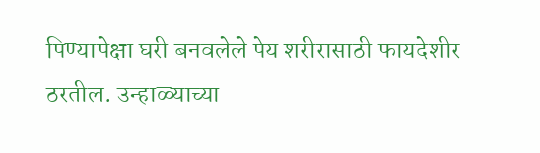पिण्यापेक्षा घरी बनवलेले पेय शरीरासाठी फायदेशीर ठरतील. उन्हाळ्याच्या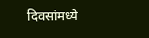दिवसांमध्ये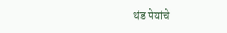थंड पेयांचे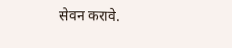सेवन करावे.